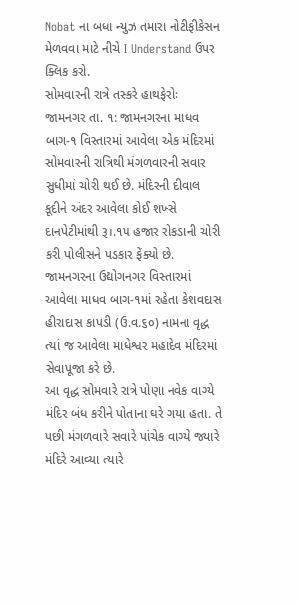Nobat ના બધા ન્યુઝ તમારા નોટીફીકેસન મેળવવા માટે નીચે I Understand ઉપર ક્લિક કરો.
સોમવારની રાત્રે તસ્કરે હાથફેરોઃ
જામનગર તા. ૧: જામનગરના માધવ બાગ-૧ વિસ્તારમાં આવેલા એક મંદિરમાં સોમવારની રાત્રિથી મંગળવારની સવાર સુધીમાં ચોરી થઈ છે. મંદિરની દીવાલ કૂદીને અંદર આવેલા કોઈ શખ્સે દાનપેટીમાંથી રૂ।.૧૫ હજાર રોકડાની ચોરી કરી પોલીસને પડકાર ફેંક્યો છે.
જામનગરના ઉદ્યોગનગર વિસ્તારમાં આવેલા માધવ બાગ-૧માં રહેતા કેશવદાસ હીરાદાસ કાપડી (ઉ.વ.૬૦) નામના વૃદ્ધ ત્યાં જ આવેલા માધેશ્વર મહાદેવ મંદિરમાં સેવાપૂજા કરે છે.
આ વૃદ્ધ સોમવારે રાત્રે પોણા નવેક વાગ્યે મંદિર બંધ કરીને પોતાના ઘરે ગયા હતા. તે પછી મંગળવારે સવારે પાંચેક વાગ્યે જ્યારે મંદિરે આવ્યા ત્યારે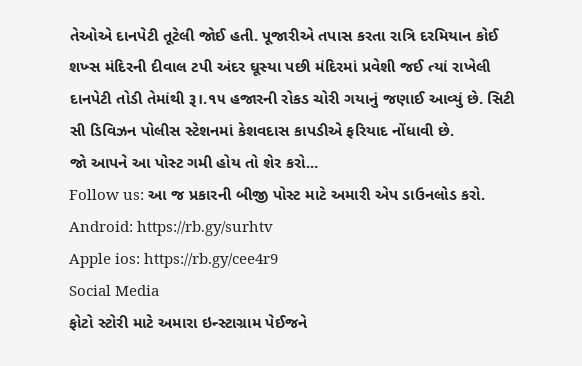તેઓએ દાનપેટી તૂટેલી જોઈ હતી. પૂજારીએ તપાસ કરતા રાત્રિ દરમિયાન કોઈ શખ્સ મંદિરની દીવાલ ટપી અંદર ઘૂસ્યા પછી મંદિરમાં પ્રવેશી જઈ ત્યાં રાખેલી દાનપેટી તોડી તેમાંથી રૂ।.૧૫ હજારની રોકડ ચોરી ગયાનું જણાઈ આવ્યું છે. સિટી સી ડિવિઝન પોલીસ સ્ટેશનમાં કેશવદાસ કાપડીએ ફરિયાદ નોંધાવી છે.
જો આપને આ પોસ્ટ ગમી હોય તો શેર કરો...
Follow us: આ જ પ્રકારની બીજી પોસ્ટ માટે અમારી એપ ડાઉનલોડ કરો.
Android: https://rb.gy/surhtv
Apple ios: https://rb.gy/cee4r9
Social Media
ફોટો સ્ટોરી માટે અમારા ઇન્સ્ટાગ્રામ પેઈજને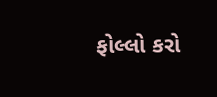ફોલ્લો કરો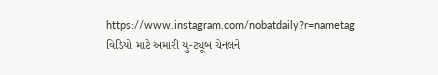https://www.instagram.com/nobatdaily?r=nametag
વિડિયો માટે અમારી યુ-ટ્યૂબ ચેનલને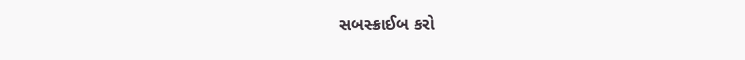સબસ્ક્રાઈબ કરો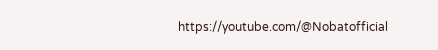https://youtube.com/@Nobatofficial